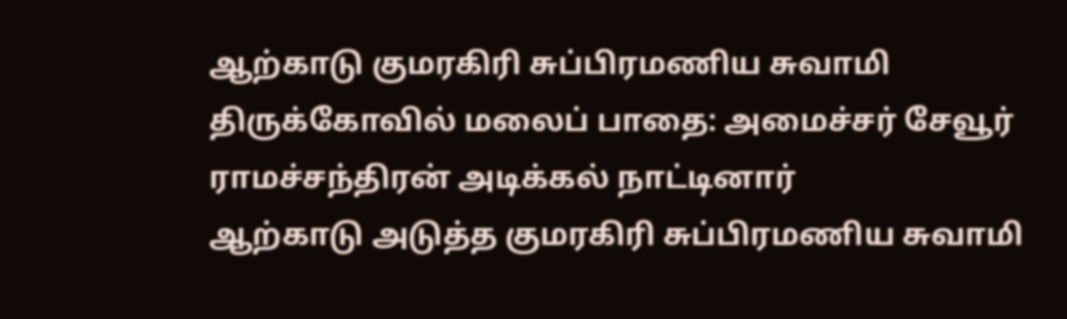ஆற்காடு குமரகிரி சுப்பிரமணிய சுவாமி திருக்கோவில் மலைப் பாதை: அமைச்சர் சேவூர் ராமச்சந்திரன் அடிக்கல் நாட்டினார்
ஆற்காடு அடுத்த குமரகிரி சுப்பிரமணிய சுவாமி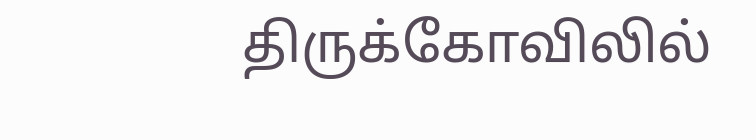திருக்கோவிலில்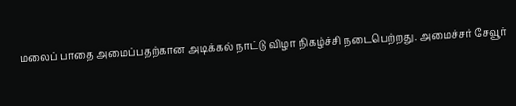மலைப் பாதை அமைப்பதற்கான அடிக்கல் நாட்டு விழா நிகழ்ச்சி நடைபெற்றது. அமைச்சர் சேவூர்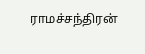ராமச்சந்திரன்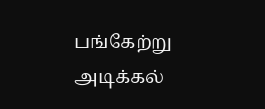பங்கேற்று அடிக்கல்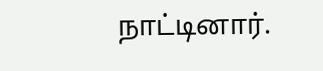நாட்டினார்.